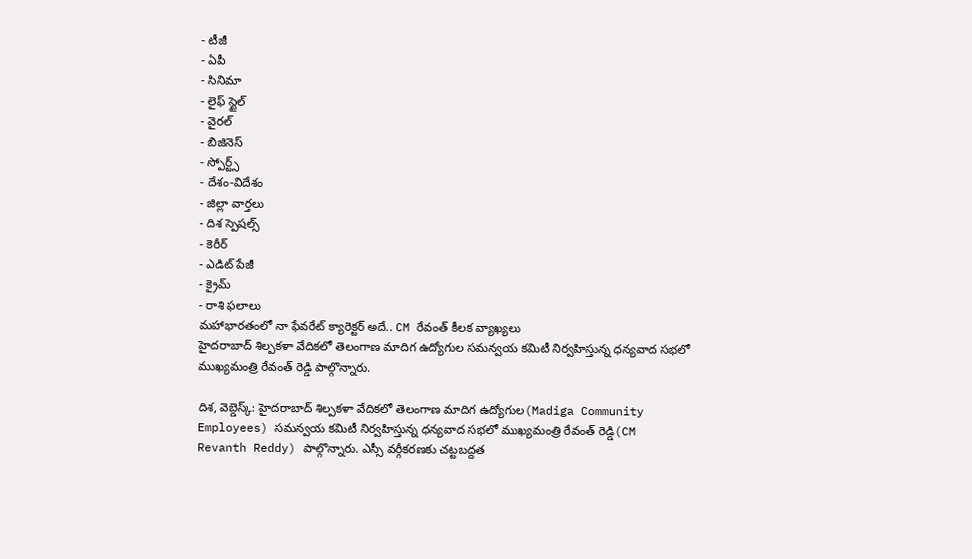- టీజీ
- ఏపీ
- సినిమా
- లైఫ్ స్టైల్
- వైరల్
- బిజినెస్
- స్పోర్ట్స్
- దేశం-విదేశం
- జిల్లా వార్తలు
- దిశ స్పెషల్స్
- కెరీర్
- ఎడిట్ పేజీ
- క్రైమ్
- రాశి ఫలాలు
మహాభారతంలో నా ఫేవరేట్ క్యారెక్టర్ అదే.. CM రేవంత్ కీలక వ్యాఖ్యలు
హైదరాబాద్ శిల్పకళా వేదికలో తెలంగాణ మాదిగ ఉద్యోగుల సమన్వయ కమిటీ నిర్వహిస్తున్న ధన్యవాద సభలో ముఖ్యమంత్రి రేవంత్ రెడ్డి పాల్గొన్నారు.

దిశ, వెబ్డెస్క్: హైదరాబాద్ శిల్పకళా వేదికలో తెలంగాణ మాదిగ ఉద్యోగుల(Madiga Community Employees) సమన్వయ కమిటీ నిర్వహిస్తున్న ధన్యవాద సభలో ముఖ్యమంత్రి రేవంత్ రెడ్డి(CM Revanth Reddy) పాల్గొన్నారు. ఎస్సీ వర్గీకరణకు చట్టబద్దత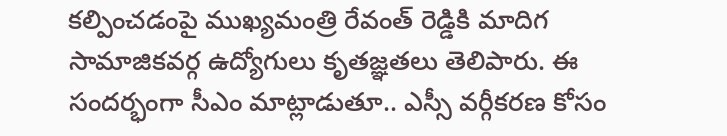కల్పించడంపై ముఖ్యమంత్రి రేవంత్ రెడ్డికి మాదిగ సామాజికవర్గ ఉద్యోగులు కృతజ్ఞతలు తెలిపారు. ఈ సందర్భంగా సీఎం మాట్లాడుతూ.. ఎస్సీ వర్గీకరణ కోసం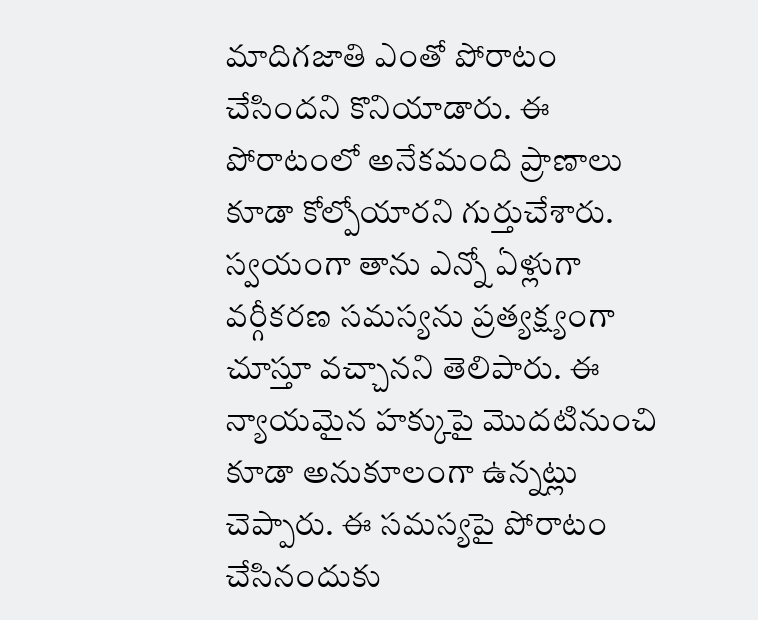మాదిగజాతి ఎంతో పోరాటం చేసిందని కొనియాడారు. ఈ పోరాటంలో అనేకమంది ప్రాణాలు కూడా కోల్పోయారని గుర్తుచేశారు. స్వయంగా తాను ఎన్నో ఏళ్లుగా వర్గీకరణ సమస్యను ప్రత్యక్ష్యంగా చూస్తూ వచ్చానని తెలిపారు. ఈ న్యాయమైన హక్కుపై మొదటినుంచి కూడా అనుకూలంగా ఉన్నట్లు చెప్పారు. ఈ సమస్యపై పోరాటం చేసినందుకు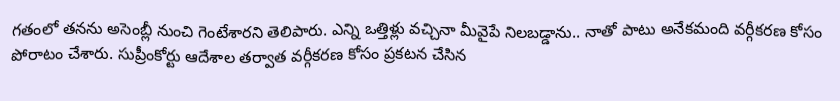గతంలో తనను అసెంబ్లీ నుంచి గెంటేశారని తెలిపారు. ఎన్ని ఒత్తిళ్లు వచ్చినా మీవైపే నిలబడ్డాను.. నాతో పాటు అనేకమంది వర్గీకరణ కోసం పోరాటం చేశారు. సుప్రీంకోర్టు ఆదేశాల తర్వాత వర్గీకరణ కోసం ప్రకటన చేసిన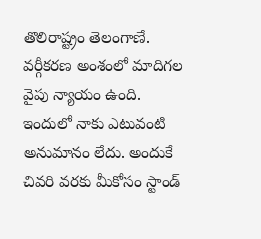తొలిరాష్ట్రం తెలంగాణే. వర్గీకరణ అంశంలో మాదిగల వైపు న్యాయం ఉంది. ఇందులో నాకు ఎటువంటి అనుమానం లేదు. అందుకే చివరి వరకు మీకోసం స్టాండ్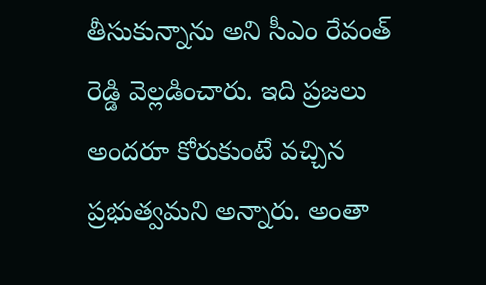తీసుకున్నాను అని సీఎం రేవంత్ రెడ్డి వెల్లడించారు. ఇది ప్రజలు అందరూ కోరుకుంటే వచ్చిన ప్రభుత్వమని అన్నారు. అంతా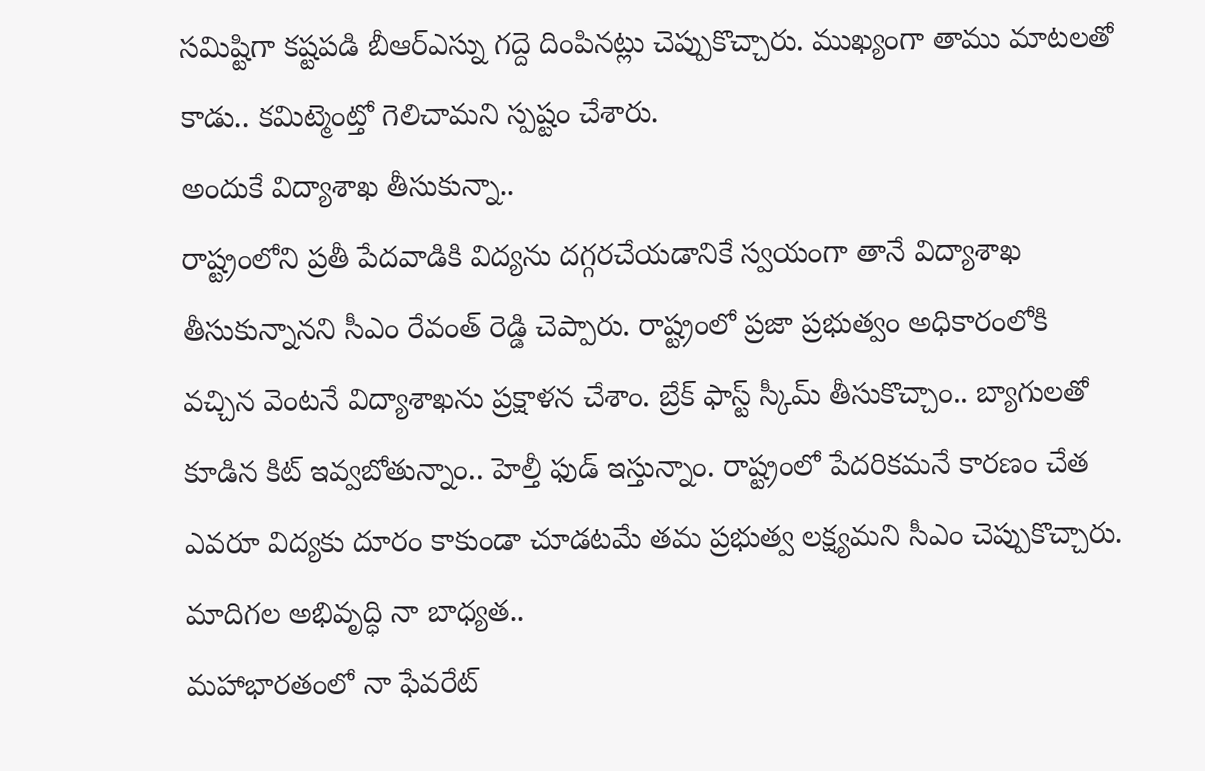సమిష్టిగా కష్టపడి బీఆర్ఎస్ను గద్దె దింపినట్లు చెప్పుకొచ్చారు. ముఖ్యంగా తాము మాటలతో కాడు.. కమిట్మెంట్తో గెలిచామని స్పష్టం చేశారు.
అందుకే విద్యాశాఖ తీసుకున్నా..
రాష్ట్రంలోని ప్రతీ పేదవాడికి విద్యను దగ్గరచేయడానికే స్వయంగా తానే విద్యాశాఖ తీసుకున్నానని సీఎం రేవంత్ రెడ్డి చెప్పారు. రాష్ట్రంలో ప్రజా ప్రభుత్వం అధికారంలోకి వచ్చిన వెంటనే విద్యాశాఖను ప్రక్షాళన చేశాం. బ్రేక్ ఫాస్ట్ స్కీమ్ తీసుకొచ్చాం.. బ్యాగులతో కూడిన కిట్ ఇవ్వబోతున్నాం.. హెల్తీ ఫుడ్ ఇస్తున్నాం. రాష్ట్రంలో పేదరికమనే కారణం చేత ఎవరూ విద్యకు దూరం కాకుండా చూడటమే తమ ప్రభుత్వ లక్ష్యమని సీఎం చెప్పుకొచ్చారు.
మాదిగల అభివృద్ధి నా బాధ్యత..
మహాభారతంలో నా ఫేవరేట్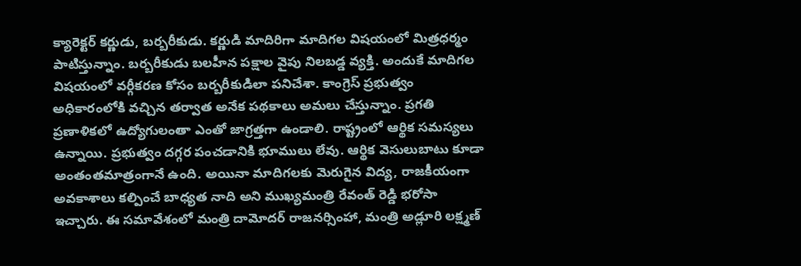క్యారెక్టర్ కర్ణుడు, బర్బరీకుడు. కర్ణుడి మాదిరిగా మాదిగల విషయంలో మిత్రధర్మం పాటిస్తున్నాం. బర్బరీకుడు బలహీన పక్షాల వైపు నిలబడ్డ వ్యక్తి. అందుకే మాదిగల విషయంలో వర్గీకరణ కోసం బర్బరీకుడిలా పనిచేశా. కాంగ్రెస్ ప్రభుత్వం అధికారంలోకి వచ్చిన తర్వాత అనేక పథకాలు అమలు చేస్తున్నాం. ప్రగతి ప్రణాళికలో ఉద్యోగులంతా ఎంతో జాగ్రత్తగా ఉండాలి. రాష్ట్రంలో ఆర్థిక సమస్యలు ఉన్నాయి. ప్రభుత్వం దగ్గర పంచడానికి భూములు లేవు. ఆర్థిక వెసులుబాటు కూడా అంతంతమాత్రంగానే ఉంది. అయినా మాదిగలకు మెరుగైన విద్య, రాజకీయంగా అవకాశాలు కల్పించే బాధ్యత నాది అని ముఖ్యమంత్రి రేవంత్ రెడ్డి భరోసా ఇచ్చారు. ఈ సమావేశంలో మంత్రి దామోదర్ రాజనర్సింహా, మంత్రి అడ్లూరి లక్ష్మణ్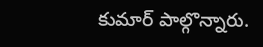కుమార్ పాల్గొన్నారు.